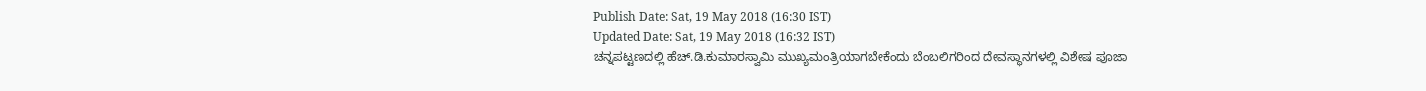Publish Date: Sat, 19 May 2018 (16:30 IST)
Updated Date: Sat, 19 May 2018 (16:32 IST)
ಚನ್ನಪಟ್ಟಣದಲ್ಲಿ ಹೆಚ್.ಡಿ.ಕುಮಾರಸ್ವಾಮಿ ಮುಖ್ಯಮಂತ್ರಿಯಾಗಬೇಕೆಂದು ಬೆಂಬಲಿಗರಿಂದ ದೇವಸ್ಥಾನಗಳಲ್ಲಿ ವಿಶೇಷ ಪೂಜಾ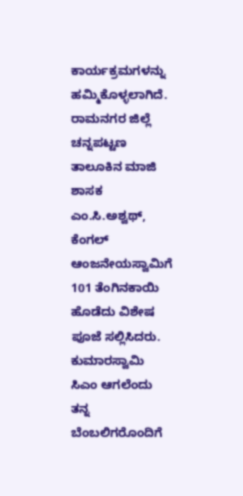ಕಾರ್ಯಕ್ರಮಗಳನ್ನು ಹಮ್ಮಿಕೊಳ್ಳಲಾಗಿದೆ.
ರಾಮನಗರ ಜಿಲ್ಲೆ ಚನ್ನಪಟ್ಟಣ ತಾಲೂಕಿನ ಮಾಜಿ ಶಾಸಕ ಎಂ.ಸಿ.ಅಶ್ವಥ್, ಕೆಂಗಲ್ ಆಂಜನೇಯಸ್ವಾಮಿಗೆ 101 ತೆಂಗಿನಕಾಯಿ ಹೊಡೆದು ವಿಶೇಷ ಪೂಜೆ ಸಲ್ಲಿಸಿದರು.
ಕುಮಾರಸ್ವಾಮಿ ಸಿಎಂ ಆಗಲೆಂದು ತನ್ನ ಬೆಂಬಲಿಗರೊಂದಿಗೆ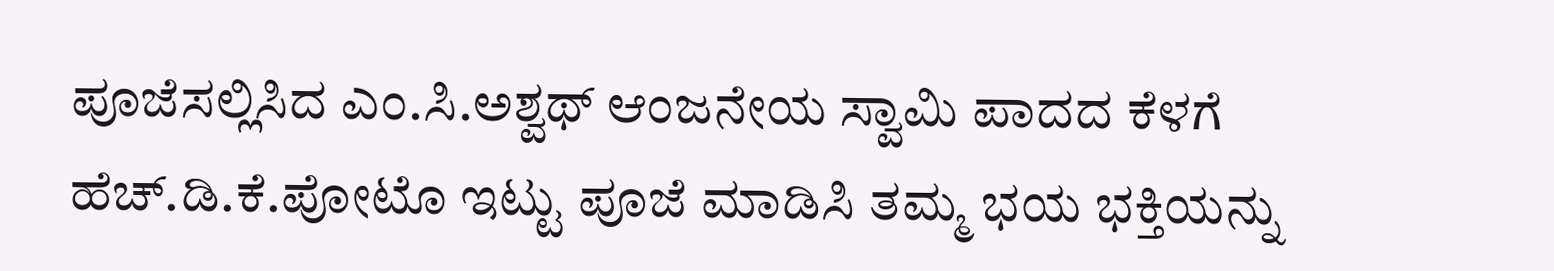ಪೂಜೆಸಲ್ಲಿಸಿದ ಎಂ.ಸಿ.ಅಶ್ವಥ್ ಆಂಜನೇಯ ಸ್ವಾಮಿ ಪಾದದ ಕೆಳಗೆ ಹೆಚ್.ಡಿ.ಕೆ.ಪೋಟೊ ಇಟ್ಟು ಪೂಜೆ ಮಾಡಿಸಿ ತಮ್ಮ ಭಯ ಭಕ್ತಿಯನ್ನು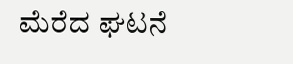ಮೆರೆದ ಘಟನೆ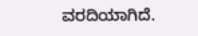ವರದಿಯಾಗಿದೆ.